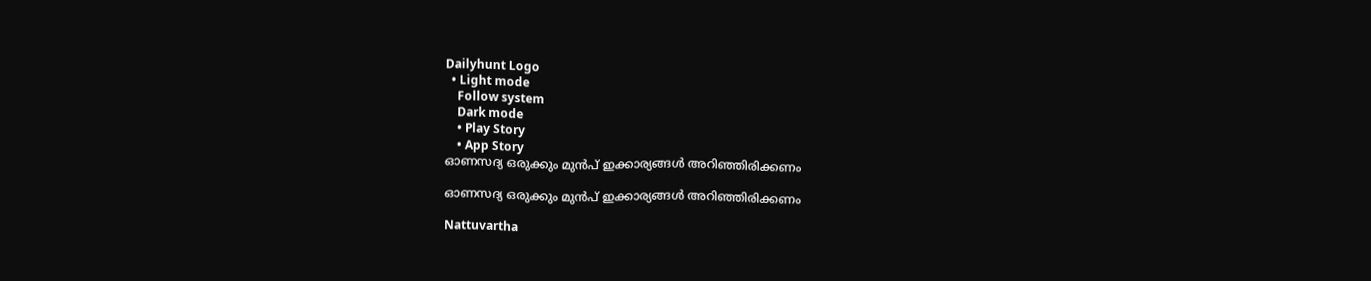Dailyhunt Logo
  • Light mode
    Follow system
    Dark mode
    • Play Story
    • App Story
ഓണസദ്യ ഒരുക്കും മുൻപ് ഇക്കാര്യങ്ങള്‍ അറിഞ്ഞിരിക്കണം

ഓണസദ്യ ഒരുക്കും മുൻപ് ഇക്കാര്യങ്ങള്‍ അറിഞ്ഞിരിക്കണം

Nattuvartha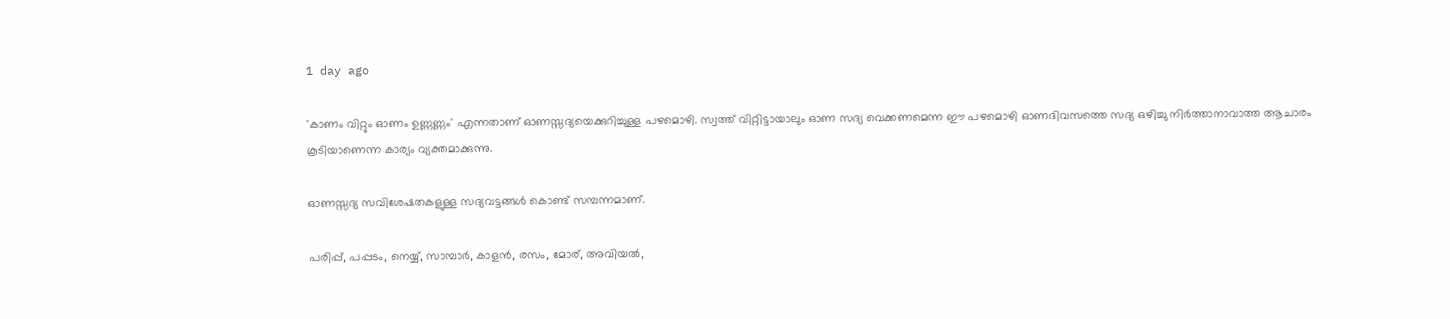1 day ago

'കാണം വിറ്റും ഓണം ഉണ്ണണ്ണം' എന്നതാണ് ഓണസ്സദ്യയെക്കുറിച്ചുള്ള പഴമൊഴി. സ്വത്ത് വിറ്റിട്ടായാലും ഓണ സദ്യ വെക്കണമെന്ന ഈ പഴമൊഴി ഓണദിവസത്തെ സദ്യ ഒഴിച്ചു നിര്‍ത്താനാവാത്ത ആചാരം കൂടിയാണെന്ന കാര്യം വ്യക്തമാക്കുന്നു.

ഓണസ്സദ്യ സവിശേഷതകളുള്ള സദ്യവട്ടങ്ങള്‍ കൊണ്ട് സമ്പന്നമാണ്.

പരിപ്പ്, പപ്പടം, നെയ്യ്, സാമ്പാര്‍, കാളന്‍, രസം, മോര്, അവിയല്‍,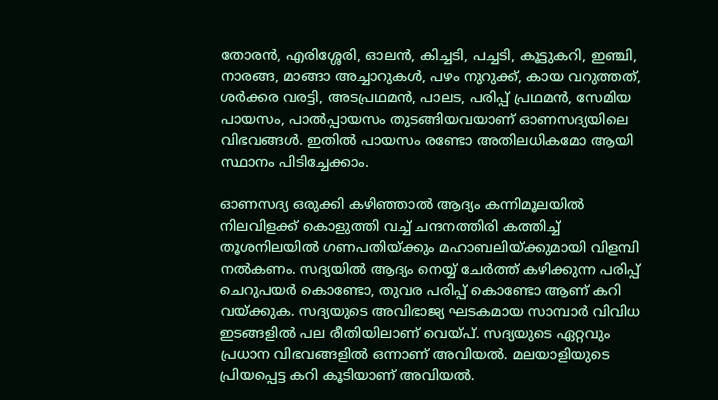തോരന്‍, എരിശ്ശേരി, ഓലന്‍, കിച്ചടി, പച്ചടി, കൂട്ടുകറി, ഇഞ്ചി, നാരങ്ങ, മാങ്ങാ അച്ചാറുകള്‍, പഴം നുറുക്ക്, കായ വറുത്തത്, ശര്‍ക്കര വരട്ടി, അടപ്രഥമന്‍, പാലട, പരിപ്പ് പ്രഥമന്‍, സേമിയ പായസം, പാല്‍പ്പായസം തുടങ്ങിയവയാണ് ഓണസദ്യയിലെ വിഭവങ്ങള്‍. ഇതില്‍ പായസം രണ്ടോ അതിലധികമോ ആയി സ്ഥാനം പിടിച്ചേക്കാം.

ഓണസദ്യ ഒരുക്കി കഴിഞ്ഞാല്‍ ആദ്യം കന്നിമൂലയില്‍ നിലവിളക്ക് കൊളുത്തി വച്ച്‌ ചന്ദനത്തിരി കത്തിച്ച്‌ തൂശനിലയില്‍ ഗണപതിയ്ക്കും മഹാബലിയ്ക്കുമായി വിളമ്പി നല്‍കണം. സദ്യയില്‍ ആദ്യം നെയ്യ് ചേര്‍ത്ത് കഴിക്കുന്ന പരിപ്പ് ചെറുപയര്‍ കൊണ്ടോ, തുവര പരിപ്പ് കൊണ്ടോ ആണ് കറി വയ്ക്കുക. സദ്യയുടെ അവിഭാജ്യ ഘടകമായ സാമ്പാര്‍ വിവിധ ഇടങ്ങളില്‍ പല രീതിയിലാണ് വെയ്പ്. സദ്യയുടെ ഏറ്റവും പ്രധാന വിഭവങ്ങളില്‍ ഒന്നാണ് അവിയല്‍. മലയാളിയുടെ പ്രിയപ്പെട്ട കറി കൂടിയാണ് അവിയല്‍.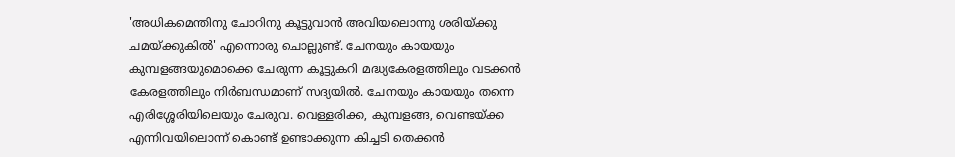'അധികമെന്തിനു ചോറിനു കൂട്ടുവാന്‍ അവിയലൊന്നു ശരിയ്ക്കു ചമയ്ക്കുകില്‍' എന്നൊരു ചൊല്ലുണ്ട്. ചേനയും കായയും കുമ്പളങ്ങയുമൊക്കെ ചേരുന്ന കൂട്ടുകറി മദ്ധ്യകേരളത്തിലും വടക്കന്‍ കേരളത്തിലും നിര്‍ബന്ധമാണ് സദ്യയില്‍. ചേനയും കായയും തന്നെ എരിശ്ശേരിയിലെയും ചേരുവ. വെള്ളരിക്ക, കുമ്പളങ്ങ, വെണ്ടയ്ക്ക എന്നിവയിലൊന്ന് കൊണ്ട് ഉണ്ടാക്കുന്ന കിച്ചടി തെക്കന്‍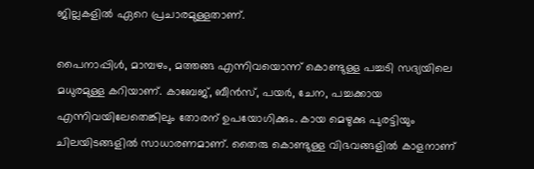ജില്ലകളില്‍ ഏറെ പ്രചാരമുള്ളതാണ്.

പൈനാപ്പിള്‍, മാമ്പഴം, മത്തങ്ങ എന്നിവയൊന്ന് കൊണ്ടുള്ള പച്ചടി സദ്യയിലെ മധുരമുള്ള കറിയാണ്. കാബേജ്, ബീന്‍സ്, പയര്‍, ചേന, പച്ചക്കായ എന്നിവയിലേതെങ്കിലും തോരന് ഉപയോഗിക്കും. കായ മെഴുക്കു പുരട്ടിയും ചിലയിടങ്ങളില്‍ സാധാരണമാണ്. തൈരു കൊണ്ടുള്ള വിഭവങ്ങളില്‍ കാളനാണ്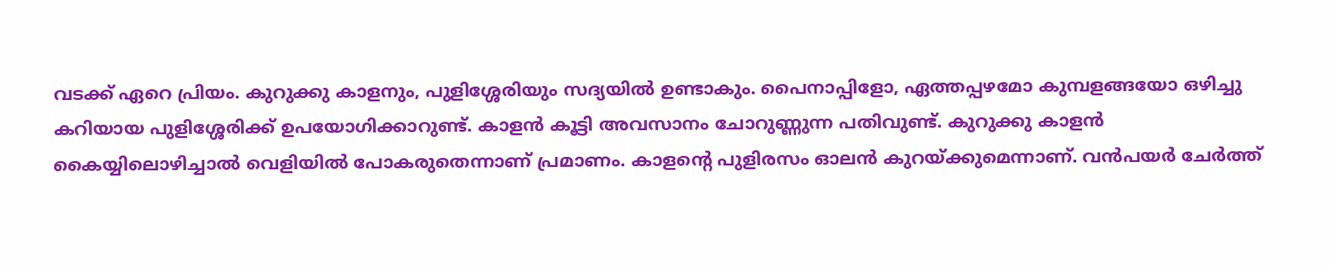വടക്ക് ഏറെ പ്രിയം. കുറുക്കു കാളനും, പുളിശ്ശേരിയും സദ്യയില്‍ ഉണ്ടാകും. പൈനാപ്പിളോ, ഏത്തപ്പഴമോ കുമ്പളങ്ങയോ ഒഴിച്ചു കറിയായ പുളിശ്ശേരിക്ക് ഉപയോഗിക്കാറുണ്ട്. കാളന്‍ കൂട്ടി അവസാനം ചോറുണ്ണുന്ന പതിവുണ്ട്. കുറുക്കു കാളന്‍ കൈയ്യിലൊഴിച്ചാല്‍ വെളിയില്‍ പോകരുതെന്നാണ് പ്രമാണം. കാളന്റെ പുളിരസം ഓലന്‍ കുറയ്ക്കുമെന്നാണ്. വന്‍പയര്‍ ചേര്‍ത്ത്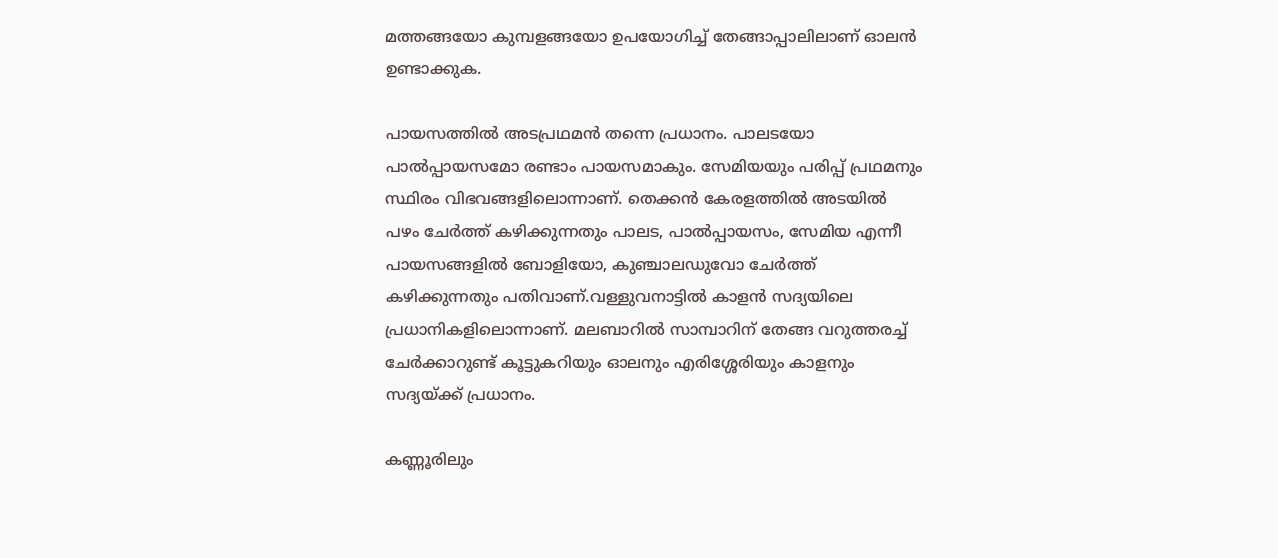മത്തങ്ങയോ കുമ്പളങ്ങയോ ഉപയോഗിച്ച്‌ തേങ്ങാപ്പാലിലാണ് ഓലന്‍ ഉണ്ടാക്കുക.

പായസത്തില്‍ അടപ്രഥമന്‍ തന്നെ പ്രധാനം. പാലടയോ പാല്‍പ്പായസമോ രണ്ടാം പായസമാകും. സേമിയയും പരിപ്പ് പ്രഥമനും സ്ഥിരം വിഭവങ്ങളിലൊന്നാണ്. തെക്കന്‍ കേരളത്തില്‍ അടയില്‍ പഴം ചേര്‍ത്ത് കഴിക്കുന്നതും പാലട, പാല്‍പ്പായസം, സേമിയ എന്നീ പായസങ്ങളില്‍ ബോളിയോ, കുഞ്ചാലഡുവോ ചേര്‍ത്ത് കഴിക്കുന്നതും പതിവാണ്.വള്ളുവനാട്ടില്‍ കാളന്‍ സദ്യയിലെ പ്രധാനികളിലൊന്നാണ്. മലബാറില്‍ സാമ്പാറിന് തേങ്ങ വറുത്തരച്ച്‌ ചേര്‍ക്കാറുണ്ട് കൂട്ടുകറിയും ഓലനും എരിശ്ശേരിയും കാളനും സദ്യയ്ക്ക് പ്രധാനം.

കണ്ണൂരിലും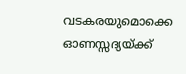വടകരയുമൊക്കെ ഓണസ്സദ്യയ്ക്ക്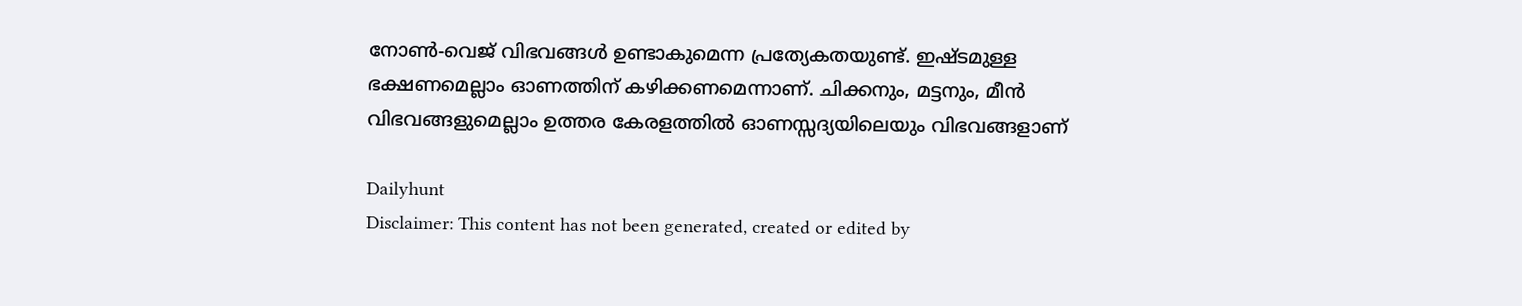നോണ്‍-വെജ് വിഭവങ്ങള്‍ ഉണ്ടാകുമെന്ന പ്രത്യേകതയുണ്ട്. ഇഷ്ടമുള്ള ഭക്ഷണമെല്ലാം ഓണത്തിന് കഴിക്കണമെന്നാണ്. ചിക്കനും, മട്ടനും, മീന്‍ വിഭവങ്ങളുമെല്ലാം ഉത്തര കേരളത്തില്‍ ഓണസ്സദ്യയിലെയും വിഭവങ്ങളാണ്

Dailyhunt
Disclaimer: This content has not been generated, created or edited by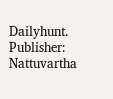Dailyhunt. Publisher: Nattuvartha